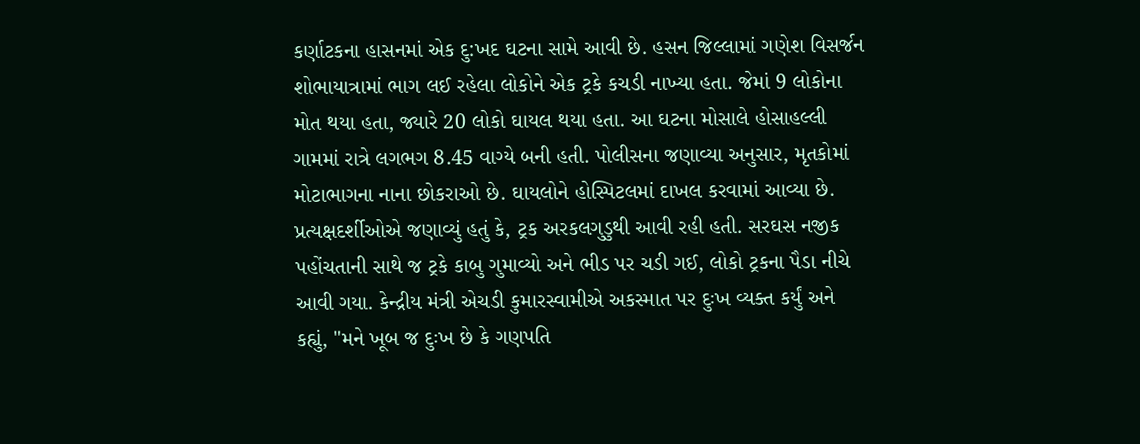કર્ણાટકના હાસનમાં એક દુ:ખદ ઘટના સામે આવી છે. હસન જિલ્લામાં ગણેશ વિસર્જન શોભાયાત્રામાં ભાગ લઈ રહેલા લોકોને એક ટ્રકે કચડી નાખ્યા હતા. જેમાં 9 લોકોના મોત થયા હતા, જ્યારે 20 લોકો ઘાયલ થયા હતા. આ ઘટના મોસાલે હોસાહલ્લી ગામમાં રાત્રે લગભગ 8.45 વાગ્યે બની હતી. પોલીસના જણાવ્યા અનુસાર, મૃતકોમાં મોટાભાગના નાના છોકરાઓ છે. ઘાયલોને હોસ્પિટલમાં દાખલ કરવામાં આવ્યા છે. પ્રત્યક્ષદર્શીઓએ જણાવ્યું હતું કે, ટ્રક અરકલગુડુથી આવી રહી હતી. સરઘસ નજીક પહોંચતાની સાથે જ ટ્રકે કાબુ ગુમાવ્યો અને ભીડ પર ચડી ગઈ, લોકો ટ્રકના પૈડા નીચે આવી ગયા. કેન્દ્રીય મંત્રી એચડી કુમારસ્વામીએ અકસ્માત પર દુઃખ વ્યક્ત કર્યું અને કહ્યું, "મને ખૂબ જ દુઃખ છે કે ગણપતિ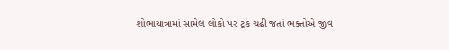શોભાયાત્રામાં સામેલ લોકો પર ટ્રક ચઢી જતાં ભક્તોએ જીવ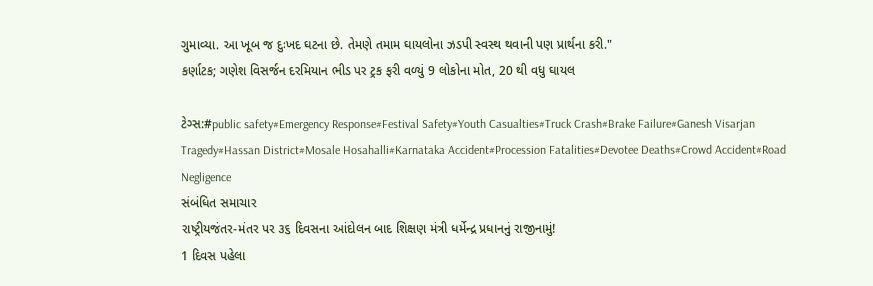ગુમાવ્યા. આ ખૂબ જ દુઃખદ ઘટના છે. તેમણે તમામ ઘાયલોના ઝડપી સ્વસ્થ થવાની પણ પ્રાર્થના કરી."
કર્ણાટક; ગણેશ વિસર્જન દરમિયાન ભીડ પર ટ્રક ફરી વળ્યું 9 લોકોના મોત, 20 થી વધુ ઘાયલ

ટેગ્સ:#public safety#Emergency Response#Festival Safety#Youth Casualties#Truck Crash#Brake Failure#Ganesh Visarjan Tragedy#Hassan District#Mosale Hosahalli#Karnataka Accident#Procession Fatalities#Devotee Deaths#Crowd Accident#Road Negligence
સંબંધિત સમાચાર
રાષ્ટ્રીયજંતર-મંતર પર ૩૬ દિવસના આંદોલન બાદ શિક્ષણ મંત્રી ધર્મેન્દ્ર પ્રધાનનું રાજીનામું!
1 દિવસ પહેલા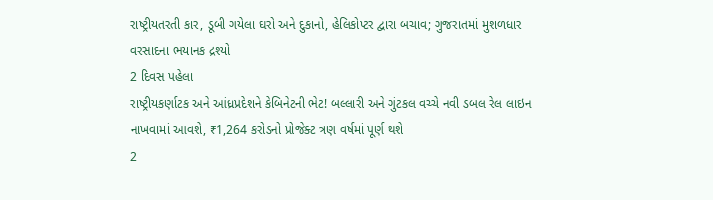રાષ્ટ્રીયતરતી કાર, ડૂબી ગયેલા ઘરો અને દુકાનો, હેલિકોપ્ટર દ્વારા બચાવ; ગુજરાતમાં મુશળધાર વરસાદના ભયાનક દ્રશ્યો
2 દિવસ પહેલા
રાષ્ટ્રીયકર્ણાટક અને આંધ્રપ્રદેશને કેબિનેટની ભેટ! બલ્લારી અને ગુંટકલ વચ્ચે નવી ડબલ રેલ લાઇન નાખવામાં આવશે, ₹1,264 કરોડનો પ્રોજેક્ટ ત્રણ વર્ષમાં પૂર્ણ થશે
2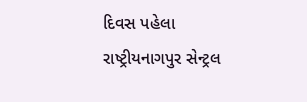દિવસ પહેલા
રાષ્ટ્રીયનાગપુર સેન્ટ્રલ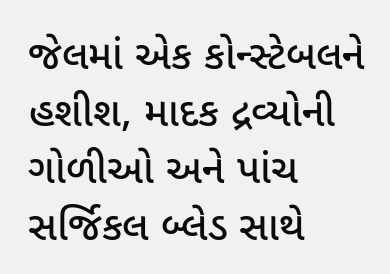જેલમાં એક કોન્સ્ટેબલને હશીશ, માદક દ્રવ્યોની ગોળીઓ અને પાંચ સર્જિકલ બ્લેડ સાથે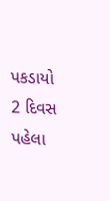પકડાયો
2 દિવસ પહેલા